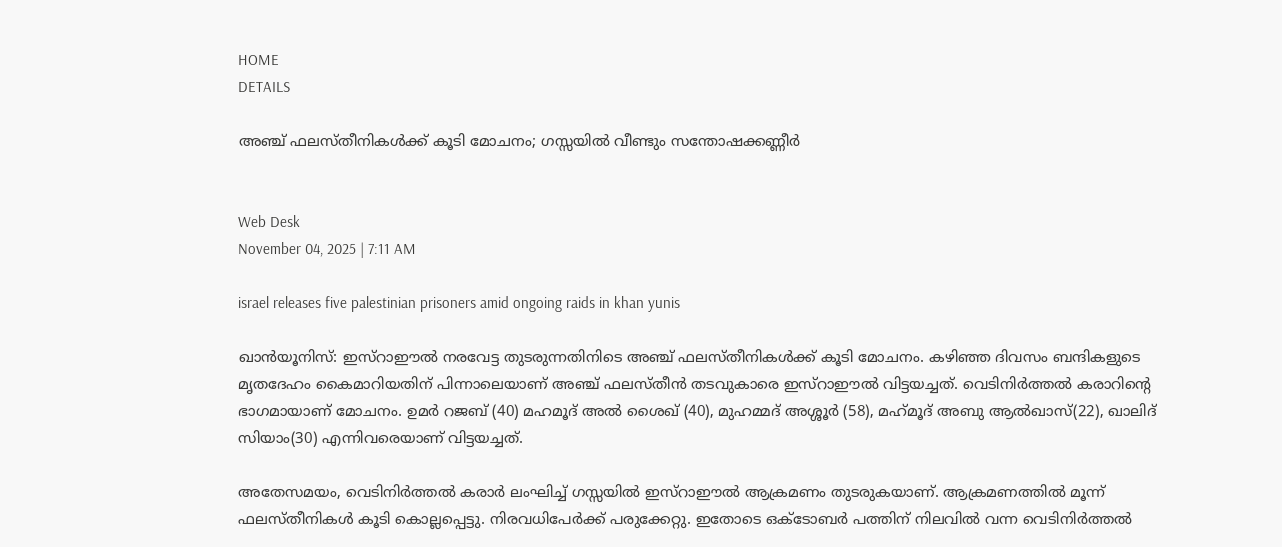HOME
DETAILS

അഞ്ച് ഫലസ്തീനികള്‍ക്ക് കൂടി മോചനം; ഗസ്സയില്‍ വീണ്ടും സന്തോഷക്കണ്ണീര്‍


Web Desk
November 04, 2025 | 7:11 AM

israel releases five palestinian prisoners amid ongoing raids in khan yunis

ഖാന്‍യൂനിസ്: ഇസ്‌റാഈല്‍ നരവേട്ട തുടരുന്നതിനിടെ അഞ്ച് ഫലസ്തീനികള്‍ക്ക് കൂടി മോചനം. കഴിഞ്ഞ ദിവസം ബന്ദികളുടെ മൃതദേഹം കൈമാറിയതിന് പിന്നാലെയാണ് അഞ്ച് ഫലസ്തീന്‍ തടവുകാരെ ഇസ്‌റാഈല്‍ വിട്ടയച്ചത്. വെടിനിര്‍ത്തല്‍ കരാറിന്റെ ഭാഗമായാണ് മോചനം. ഉമര്‍ റജബ് (40) മഹമൂദ് അല്‍ ശൈഖ് (40), മുഹമ്മദ് അശ്ശൂര്‍ (58), മഹ്‌മൂദ് അബു ആല്‍ഖാസ്(22), ഖാലിദ് സിയാം(30) എന്നിവരെയാണ് വിട്ടയച്ചത്.

അതേസമയം, വെടിനിര്‍ത്തല്‍ കരാര്‍ ലംഘിച്ച് ഗസ്സയില്‍ ഇസ്‌റാഈല്‍ ആക്രമണം തുടരുകയാണ്. ആക്രമണത്തില്‍ മൂന്ന് ഫലസ്തീനികള്‍ കൂടി കൊല്ലപ്പെട്ടു. നിരവധിപേര്‍ക്ക് പരുക്കേറ്റു. ഇതോടെ ഒക്ടോബര്‍ പത്തിന് നിലവില്‍ വന്ന വെടിനിര്‍ത്തല്‍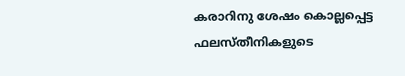കരാറിനു ശേഷം കൊല്ലപ്പെട്ട ഫലസ്തീനികളുടെ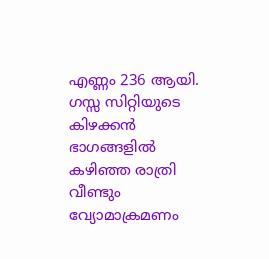എണ്ണം 236 ആയി. ഗസ്സ സിറ്റിയുടെ കിഴക്കന്‍ ഭാഗങ്ങളില്‍ കഴിഞ്ഞ രാത്രി വീണ്ടും വ്യോമാക്രമണം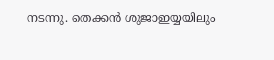നടന്നു. തെക്കന്‍ ശുജാഇയ്യയിലും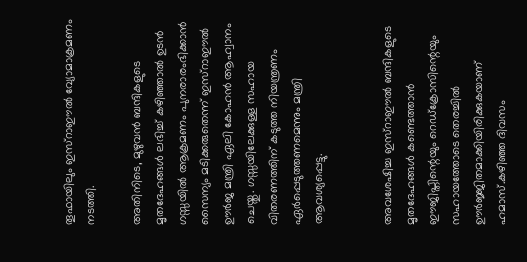തൂഫായിലും ഇസ്‌റാഈല്‍ വ്യോമാക്രമണം നടത്തി.

അതിനിടെ, മുഴുവന്‍ ബന്ദികളുടെ മൃതദേഹങ്ങള്‍ ലഭിച്ച് കഴിഞ്ഞാല്‍ ഉടന്‍ ഗസ്സയില്‍ ആക്രമണം പുനരാരംഭിക്കാന്‍ സൈന്യം മടിക്കരുതെന്ന് ഇസ്‌റാഈല്‍ ഊര്‍ജ മന്ത്രി ഏലി കോഹന്‍ ആഹ്വാനം ചെയ്തു. ഗസ്സയിലേക്കുള്ള സഹായ വിതരണത്തിന് കടുത്ത നിയന്ത്രണം ഏര്‍പ്പെടുത്തണമെന്നും മന്ത്രി ആവശ്യപ്പെട്ടു.


അവശേഷിച്ച ഇസ്‌റാഈല്‍ ബന്ദികളുടെ മൃതദേഹങ്ങള്‍ കണ്ടെത്താന്‍ ഈജിപ്തിന്റെയും റെഡ്‌ക്രോസിന്റെയും സഹായത്തോടെ തെരച്ചില്‍ ഊര്‍ജ്ജിതമാക്കിയിരിക്കുകയാണ് ഹമാസ്.കഴിഞ്ഞ ദിവസം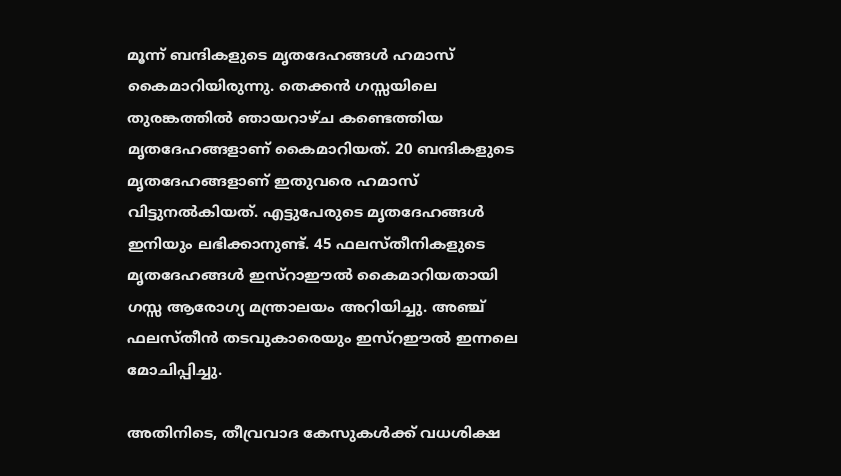മൂന്ന് ബന്ദികളുടെ മൃതദേഹങ്ങള്‍ ഹമാസ് കൈമാറിയിരുന്നു. തെക്കന്‍ ഗസ്സയിലെ തുരങ്കത്തില്‍ ഞായറാഴ്ച കണ്ടെത്തിയ മൃതദേഹങ്ങളാണ് കൈമാറിയത്. 20 ബന്ദികളുടെ മൃതദേഹങ്ങളാണ് ഇതുവരെ ഹമാസ് വിട്ടുനല്‍കിയത്. എട്ടുപേരുടെ മൃതദേഹങ്ങള്‍ ഇനിയും ലഭിക്കാനുണ്ട്. 45 ഫലസ്തീനികളുടെ മൃതദേഹങ്ങള്‍ ഇസ്‌റാഈല്‍ കൈമാറിയതായി ഗസ്സ ആരോഗ്യ മന്ത്രാലയം അറിയിച്ചു. അഞ്ച് ഫലസ്തീന്‍ തടവുകാരെയും ഇസ്‌റഈല്‍ ഇന്നലെ മോചിപ്പിച്ചു.

അതിനിടെ, തീവ്രവാദ കേസുകള്‍ക്ക് വധശിക്ഷ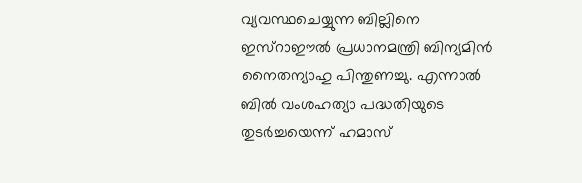വ്യവസ്ഥചെയ്യുന്ന ബില്ലിനെ  ഇസ്‌റാഈല്‍ പ്രധാനമന്ത്രി ബിന്യമിന്‍ നൈതന്യാഹു പിന്തുണച്ചു. എന്നാല്‍ ബില്‍ വംശഹത്യാ പദ്ധതിയുടെ തുടര്‍ച്ചയെന്ന് ഹമാസ്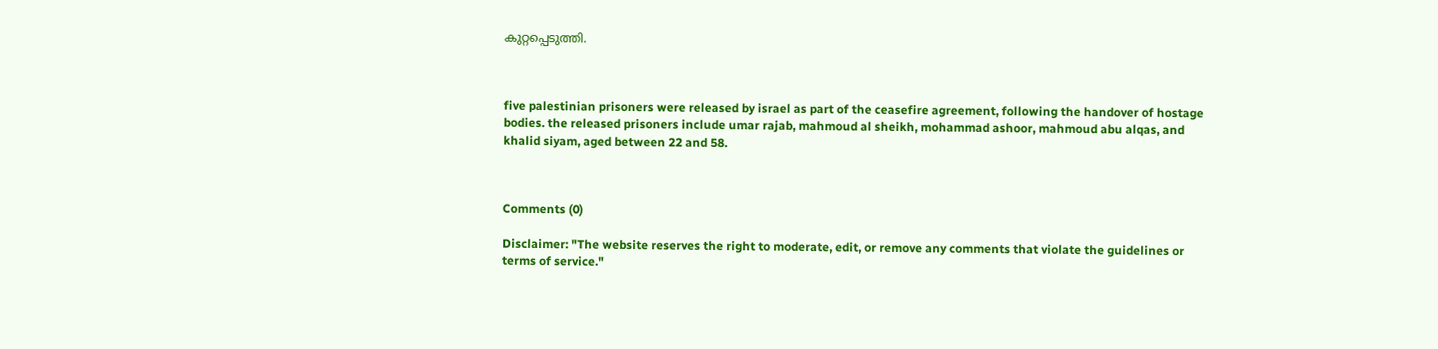കുറ്റപ്പെടുത്തി.



five palestinian prisoners were released by israel as part of the ceasefire agreement, following the handover of hostage bodies. the released prisoners include umar rajab, mahmoud al sheikh, mohammad ashoor, mahmoud abu alqas, and khalid siyam, aged between 22 and 58.



Comments (0)

Disclaimer: "The website reserves the right to moderate, edit, or remove any comments that violate the guidelines or terms of service."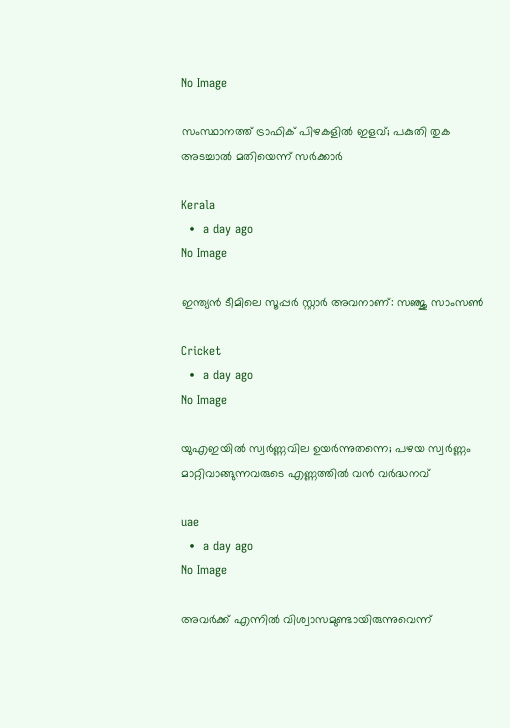No Image

സംസ്ഥാനത്ത് ട്രാഫിക് പിഴകളിൽ ഇളവ്; പകുതി തുക അടച്ചാൽ മതിയെന്ന് സർക്കാർ

Kerala
  •  a day ago
No Image

ഇന്ത്യൻ ടീമിലെ സൂപ്പർ സ്റ്റാർ അവനാണ്: സഞ്ജു സാംസൺ

Cricket
  •  a day ago
No Image

യുഎഇയിൽ സ്വർണ്ണവില ഉയർന്നുതന്നെ; പഴയ സ്വർണ്ണം മാറ്റിവാങ്ങുന്നവരുടെ എണ്ണത്തിൽ വൻ വർദ്ധനവ്

uae
  •  a day ago
No Image

അവർക്ക് എന്നിൽ വിശ്വാസമുണ്ടായിരുന്നുവെന്ന്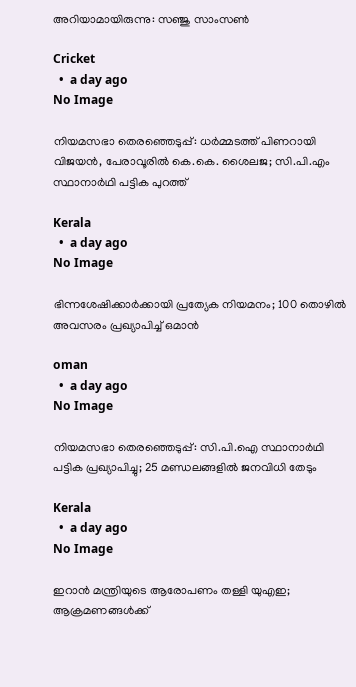അറിയാമായിരുന്നു: സഞ്ജു സാംസൺ

Cricket
  •  a day ago
No Image

നിയമസഭാ തെരഞ്ഞെടുപ്പ്: ധർമ്മടത്ത് പിണറായി വിജയൻ, പേരാവൂരിൽ കെ.കെ. ശൈലജ; സി.പി.എം സ്ഥാനാർഥി പട്ടിക പുറത്ത്

Kerala
  •  a day ago
No Image

ഭിന്നശേഷിക്കാര്‍ക്കായി പ്രത്യേക നിയമനം; 100 തൊഴില്‍ അവസരം പ്രഖ്യാപിച്ച് ഒമാന്‍

oman
  •  a day ago
No Image

നിയമസഭാ തെരഞ്ഞെടുപ്പ്: സി.പി.ഐ സ്ഥാനാർഥി പട്ടിക പ്രഖ്യാപിച്ചു; 25 മണ്ഡലങ്ങളിൽ ജനവിധി തേടും

Kerala
  •  a day ago
No Image

ഇറാൻ മന്ത്രിയുടെ ആരോപണം തള്ളി യുഎഇ; ആക്രമണങ്ങൾക്ക്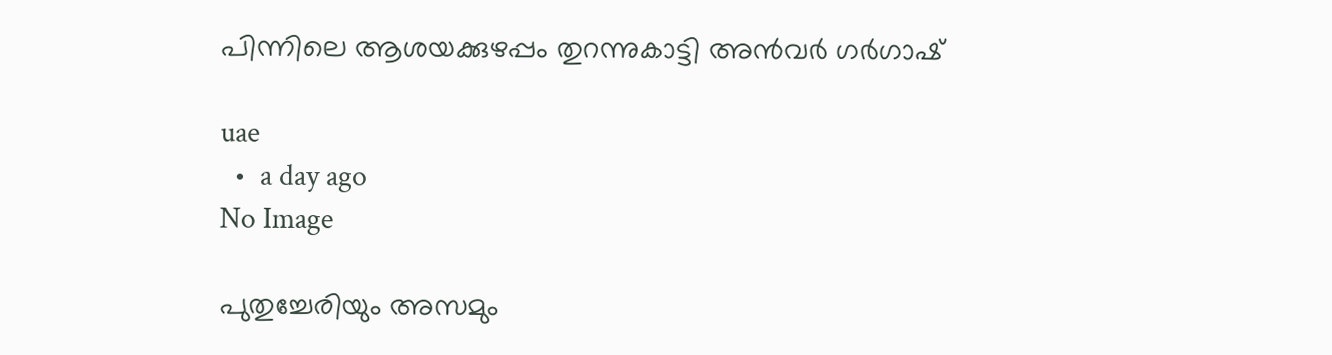പിന്നിലെ ആശയക്കുഴപ്പം തുറന്നുകാട്ടി അൻവർ ഗർഗാഷ്

uae
  •  a day ago
No Image

പുതുച്ചേരിയും അസമും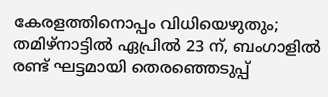കേരളത്തിനൊപ്പം വിധിയെഴുതും; തമിഴ്‌നാട്ടില്‍ ഏപ്രില്‍ 23 ന്, ബംഗാളില്‍ രണ്ട് ഘട്ടമായി തെരഞ്ഞെടുപ്പ്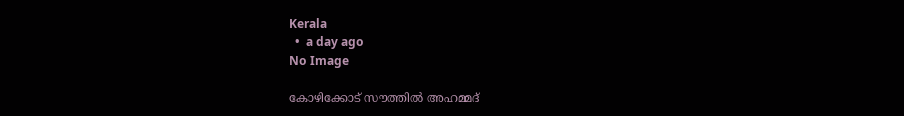Kerala
  •  a day ago
No Image

കോഴിക്കോട് സൗത്തിൽ അഹമ്മദ്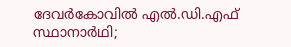ദേവർകോവിൽ എൽ.ഡി.എഫ് സ്ഥാനാർഥി;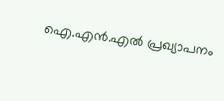ഐ.എൻ.എൽ പ്രഖ്യാപനം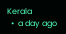Kerala
  •  a day ago